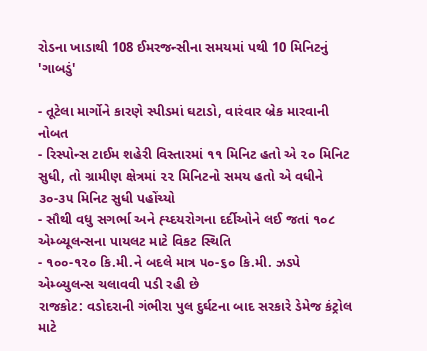રોડના ખાડાથી 108 ઈમરજન્સીના સમયમાં પથી 10 મિનિટનું 'ગાબડું'

- તૂટેલા માર્ગોને કારણે સ્પીડમાં ઘટાડો, વારંવાર બ્રેક મારવાની નોબત
- રિસ્પોન્સ ટાઈમ શહેરી વિસ્તારમાં ૧૧ મિનિટ હતો એ ૨૦ મિનિટ સુધી, તો ગ્રામીણ ક્ષેત્રમાં ૨૨ મિનિટનો સમય હતો એ વધીને ૩૦-૩૫ મિનિટ સુધી પહોંચ્યો
- સૌથી વધુ સગર્ભા અને હ્ય્દયરોગના દર્દીઓને લઈ જતાં ૧૦૮ એમ્બ્યૂલન્સના પાયલટ માટે વિકટ સ્થિતિ
- ૧૦૦-૧૨૦ કિ.મી.ને બદલે માત્ર ૫૦-૬૦ કિ.મી. ઝડપે એમ્બ્યુલન્સ ચલાવવી પડી રહી છે
રાજકોટ: વડોદરાની ગંભીરા પુલ દુર્ઘટના બાદ સરકારે ડેમેજ કંટ્રોલ માટે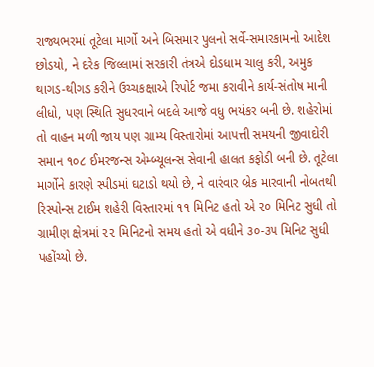રાજ્યભરમાં તૂટેલા માર્ગો અને બિસમાર પુલનો સર્વે-સમારકામનો આદેશ છોડયો, ને દરેક જિલ્લામાં સરકારી તંત્રએ દોડધામ ચાલુ કરી, અમુક થાગડ-થીગડ કરીને ઉચ્ચકક્ષાએ રિપોર્ટ જમા કરાવીને કાર્ય-સંતોષ માની લીધો, પણ સ્થિતિ સુધરવાને બદલે આજે વધુ ભયંકર બની છે. શહેરોમાં તો વાહન મળી જાય પણ ગ્રામ્ય વિસ્તારોમાં આપત્તી સમયની જીવાદોરી સમાન ૧૦૮ ઈમરજન્સ એમ્બ્યૂલન્સ સેવાની હાલત કફોડી બની છે. તૂટેલા માર્ગોને કારણે સ્પીડમાં ઘટાડો થયો છે, ને વારંવાર બ્રેક મારવાની નોબતથી રિસ્પોન્સ ટાઈમ શહેરી વિસ્તારમાં ૧૧ મિનિટ હતો એ ૨૦ મિનિટ સુધી તો ગ્રામીણ ક્ષેત્રમાં ૨૨ મિનિટનો સમય હતો એ વધીને ૩૦-૩૫ મિનિટ સુધી પહોંચ્યો છે.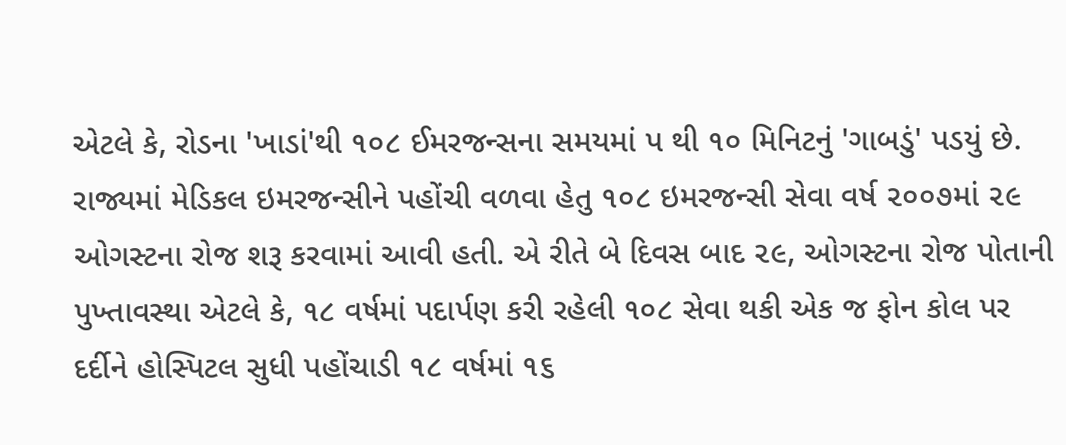એટલે કે, રોડના 'ખાડાં'થી ૧૦૮ ઈમરજન્સના સમયમાં પ થી ૧૦ મિનિટનું 'ગાબડું' પડયું છે.
રાજ્યમાં મેડિકલ ઇમરજન્સીને પહોંચી વળવા હેતુ ૧૦૮ ઇમરજન્સી સેવા વર્ષ ૨૦૦૭માં ૨૯ ઓગસ્ટના રોજ શરૂ કરવામાં આવી હતી. એ રીતે બે દિવસ બાદ ૨૯, ઓગસ્ટના રોજ પોતાની પુખ્તાવસ્થા એટલે કે, ૧૮ વર્ષમાં પદાર્પણ કરી રહેલી ૧૦૮ સેવા થકી એક જ ફોન કોલ પર દર્દીને હોસ્પિટલ સુધી પહોંચાડી ૧૮ વર્ષમાં ૧૬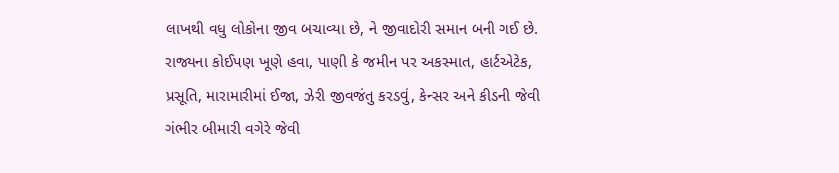લાખથી વધુ લોકોના જીવ બચાવ્યા છે, ને જીવાદોરી સમાન બની ગઈ છે. રાજ્યના કોઈપણ ખૂણે હવા, પાણી કે જમીન પર અકસ્માત, હાર્ટએટેક, પ્રસૂતિ, મારામારીમાં ઈજા, ઝેરી જીવજંતુ કરડવું, કેન્સર અને કીડની જેવી ગંભીર બીમારી વગેરે જેવી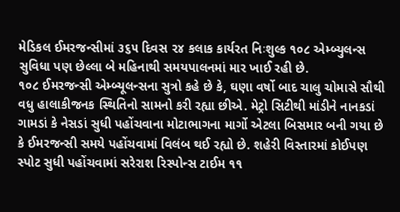મેડિકલ ઈમરજન્સીમાં ૩૬૫ દિવસ ૨૪ કલાક કાર્યરત નિઃશુલ્ક ૧૦૮ એમ્બ્યુલન્સ સુવિધા પણ છેલ્લા બે મહિનાથી સમયપાલનમાં માર ખાઈ રહી છે.
૧૦૮ ઈમરજન્સી એમ્બ્યૂલન્સના સુત્રો કહે છે કે, ઘણા વર્ષો બાદ ચાલુ ચોમાસે સૌથી વધુ હાલાકીજનક સ્થિતિનો સામનો કરી રહ્યા છીએ. મેટ્રો સિટીથી માંડીને નાનકડાં ગામડાં કે નેસડાં સુધી પહોંચવાના મોટાભાગના માર્ગો એટલા બિસમાર બની ગયા છે કે ઈમરજન્સી સમયે પહોંચવામાં વિલંબ થઈ રહ્યો છે. શહેરી વિસ્તારમાં કોઈપણ સ્પોટ સુધી પહોંચવામાં સરેરાશ રિસ્પોન્સ ટાઈમ ૧૧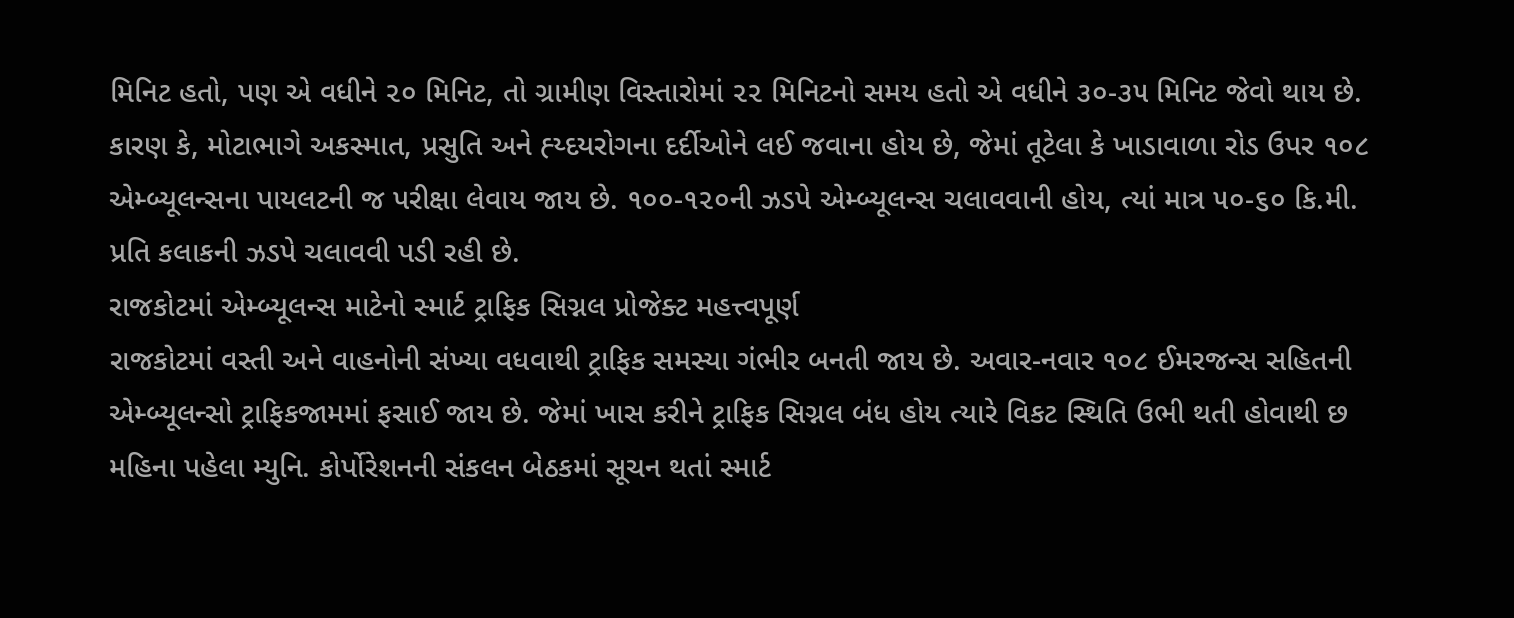મિનિટ હતો, પણ એ વધીને ૨૦ મિનિટ, તો ગ્રામીણ વિસ્તારોમાં ૨૨ મિનિટનો સમય હતો એ વધીને ૩૦-૩૫ મિનિટ જેવો થાય છે. કારણ કે, મોટાભાગે અકસ્માત, પ્રસુતિ અને હ્ય્દયરોગના દર્દીઓને લઈ જવાના હોય છે, જેમાં તૂટેલા કે ખાડાવાળા રોડ ઉપર ૧૦૮ એમ્બ્યૂલન્સના પાયલટની જ પરીક્ષા લેવાય જાય છે. ૧૦૦-૧૨૦ની ઝડપે એમ્બ્યૂલન્સ ચલાવવાની હોય, ત્યાં માત્ર ૫૦-૬૦ કિ.મી. પ્રતિ કલાકની ઝડપે ચલાવવી પડી રહી છે.
રાજકોટમાં એમ્બ્યૂલન્સ માટેનો સ્માર્ટ ટ્રાફિક સિગ્નલ પ્રોજેક્ટ મહત્ત્વપૂર્ણ
રાજકોટમાં વસ્તી અને વાહનોની સંખ્યા વધવાથી ટ્રાફિક સમસ્યા ગંભીર બનતી જાય છે. અવાર-નવાર ૧૦૮ ઈમરજન્સ સહિતની એમ્બ્યૂલન્સો ટ્રાફિકજામમાં ફસાઈ જાય છે. જેમાં ખાસ કરીને ટ્રાફિક સિગ્નલ બંધ હોય ત્યારે વિકટ સ્થિતિ ઉભી થતી હોવાથી છ મહિના પહેલા મ્યુનિ. કોર્પોરેશનની સંકલન બેઠકમાં સૂચન થતાં સ્માર્ટ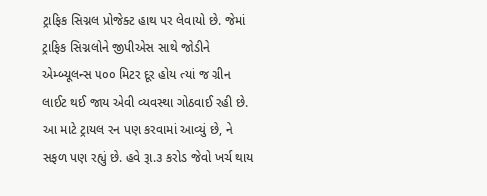ટ્રાફિક સિગ્નલ પ્રોજેક્ટ હાથ પર લેવાયો છે. જેમાં ટ્રાફિક સિગ્નલોને જીપીએસ સાથે જોડીને એમ્બ્યૂલન્સ ૫૦૦ મિટર દૂર હોય ત્યાં જ ગ્રીન લાઈટ થઈ જાય એવી વ્યવસ્થા ગોઠવાઈ રહી છે. આ માટે ટ્રાયલ રન પણ કરવામાં આવ્યું છે, ને સફળ પણ રહ્યું છે. હવે રૂા.૩ કરોડ જેવો ખર્ચ થાય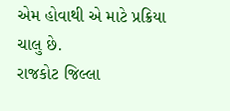એમ હોવાથી એ માટે પ્રક્રિયા ચાલુ છે.
રાજકોટ જિલ્લા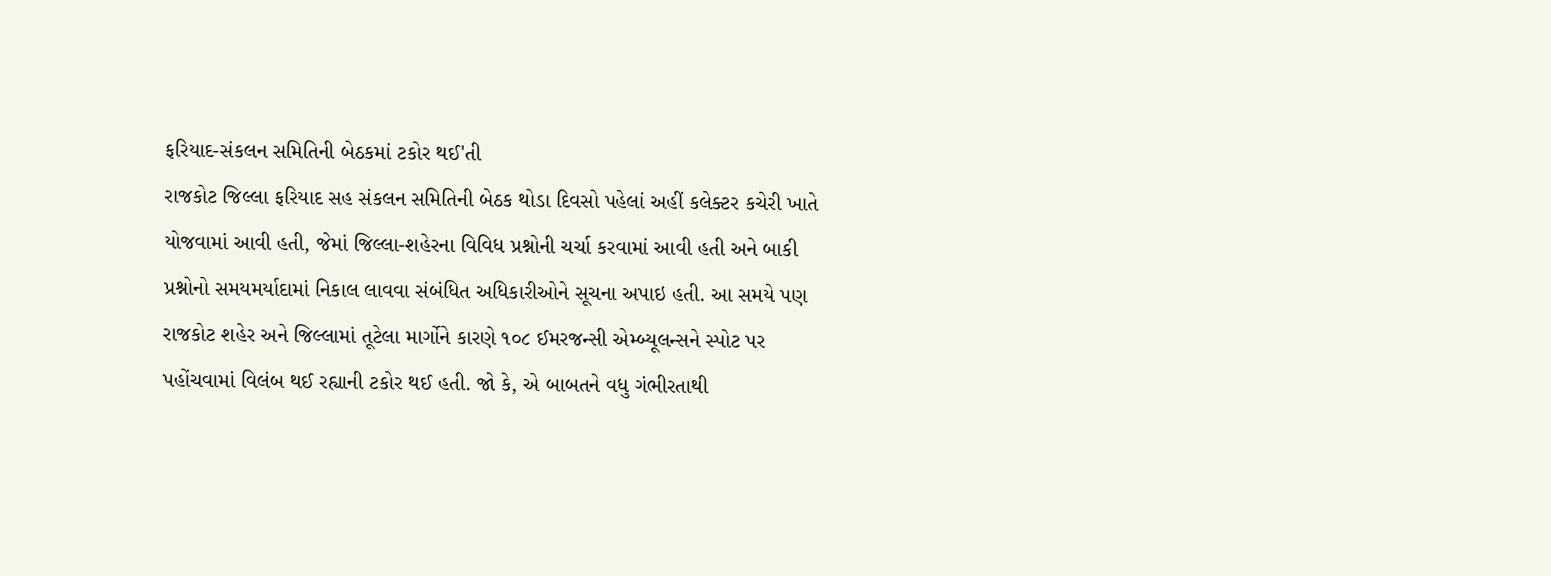ફરિયાદ-સંકલન સમિતિની બેઠકમાં ટકોર થઈ'તી
રાજકોટ જિલ્લા ફરિયાદ સહ સંકલન સમિતિની બેઠક થોડા દિવસો પહેલાં અહીં કલેક્ટર કચેરી ખાતે યોજવામાં આવી હતી, જેમાં જિલ્લા-શહેરના વિવિધ પ્રશ્નોની ચર્ચા કરવામાં આવી હતી અને બાકી પ્રશ્નોનો સમયમર્યાદામાં નિકાલ લાવવા સંબંધિત અધિકારીઓને સૂચના અપાઇ હતી. આ સમયે પણ રાજકોટ શહેર અને જિલ્લામાં તૂટેલા માર્ગોને કારણે ૧૦૮ ઈમરજન્સી એમ્બ્યૂલન્સને સ્પોટ પર પહોંચવામાં વિલંબ થઈ રહ્યાની ટકોર થઈ હતી. જો કે, એ બાબતને વધુ ગંભીરતાથી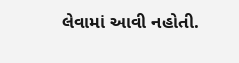લેવામાં આવી નહોતી.